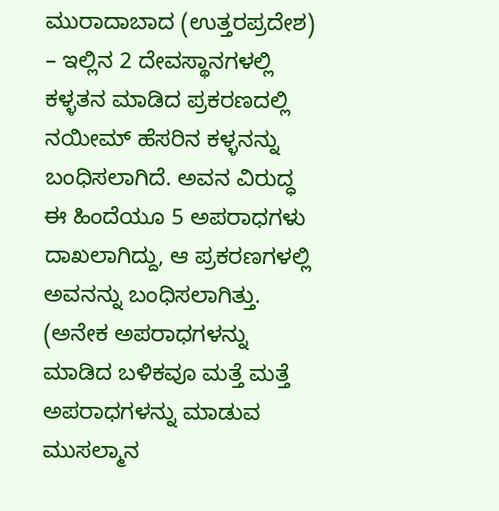ಮುರಾದಾಬಾದ (ಉತ್ತರಪ್ರದೇಶ) – ಇಲ್ಲಿನ 2 ದೇವಸ್ಥಾನಗಳಲ್ಲಿ ಕಳ್ಳತನ ಮಾಡಿದ ಪ್ರಕರಣದಲ್ಲಿ ನಯೀಮ್ ಹೆಸರಿನ ಕಳ್ಳನನ್ನು ಬಂಧಿಸಲಾಗಿದೆ. ಅವನ ವಿರುದ್ಧ ಈ ಹಿಂದೆಯೂ 5 ಅಪರಾಧಗಳು ದಾಖಲಾಗಿದ್ದು, ಆ ಪ್ರಕರಣಗಳಲ್ಲಿ ಅವನನ್ನು ಬಂಧಿಸಲಾಗಿತ್ತು. (ಅನೇಕ ಅಪರಾಧಗಳನ್ನು ಮಾಡಿದ ಬಳಿಕವೂ ಮತ್ತೆ ಮತ್ತೆ ಅಪರಾಧಗಳನ್ನು ಮಾಡುವ ಮುಸಲ್ಮಾನ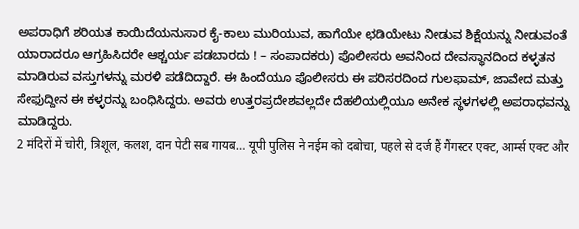ಅಪರಾಧಿಗೆ ಶರಿಯತ ಕಾಯಿದೆಯನುಸಾರ ಕೈ-ಕಾಲು ಮುರಿಯುವ, ಹಾಗೆಯೇ ಛಡಿಯೇಟು ನೀಡುವ ಶಿಕ್ಷೆಯನ್ನು ನೀಡುವಂತೆ ಯಾರಾದರೂ ಆಗ್ರಹಿಸಿದರೇ ಆಶ್ಚರ್ಯ ಪಡಬಾರದು ! – ಸಂಪಾದಕರು) ಪೊಲೀಸರು ಅವನಿಂದ ದೇವಸ್ಥಾನದಿಂದ ಕಳ್ಳತನ ಮಾಡಿರುವ ವಸ್ತುಗಳನ್ನು ಮರಳಿ ಪಡೆದಿದ್ದಾರೆ. ಈ ಹಿಂದೆಯೂ ಪೊಲೀಸರು ಈ ಪರಿಸರದಿಂದ ಗುಲಫಾಮ್, ಜಾವೇದ ಮತ್ತು ಸೇಫುದ್ದೀನ ಈ ಕಳ್ಳರನ್ನು ಬಂಧಿಸಿದ್ದರು. ಅವರು ಉತ್ತರಪ್ರದೇಶವಲ್ಲದೇ ದೆಹಲಿಯಲ್ಲಿಯೂ ಅನೇಕ ಸ್ಥಳಗಳಲ್ಲಿ ಅಪರಾಧವನ್ನು ಮಾಡಿದ್ದರು.
2 मंदिरों में चोरी, त्रिशूल, कलश, दान पेटी सब गायब… यूपी पुलिस ने नईम को दबोचा, पहले से दर्ज हैं गैंगस्टर एक्ट, आर्म्स एक्ट और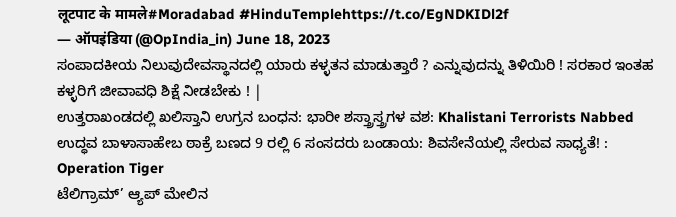लूटपाट के मामले#Moradabad #HinduTemplehttps://t.co/EgNDKIDl2f
— ऑपइंडिया (@OpIndia_in) June 18, 2023
ಸಂಪಾದಕೀಯ ನಿಲುವುದೇವಸ್ಥಾನದಲ್ಲಿ ಯಾರು ಕಳ್ಳತನ ಮಾಡುತ್ತಾರೆ ? ಎನ್ನುವುದನ್ನು ತಿಳಿಯಿರಿ ! ಸರಕಾರ ಇಂತಹ ಕಳ್ಳರಿಗೆ ಜೀವಾವಧಿ ಶಿಕ್ಷೆ ನೀಡಬೇಕು ! |
ಉತ್ತರಾಖಂಡದಲ್ಲಿ ಖಲಿಸ್ತಾನಿ ಉಗ್ರನ ಬಂಧನ: ಭಾರೀ ಶಸ್ತ್ರಾಸ್ತ್ರಗಳ ವಶ: Khalistani Terrorists Nabbed
ಉದ್ಧವ ಬಾಳಾಸಾಹೇಬ ಠಾಕ್ರೆ ಬಣದ 9 ರಲ್ಲಿ 6 ಸಂಸದರು ಬಂಡಾಯ: ಶಿವಸೇನೆಯಲ್ಲಿ ಸೇರುವ ಸಾಧ್ಯತೆ! : Operation Tiger
ಟೆಲಿಗ್ರಾಮ್’ ಆ್ಯಪ್ ಮೇಲಿನ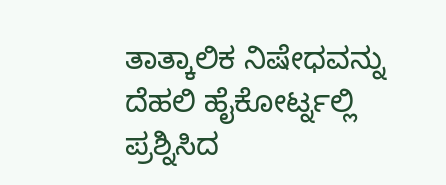ತಾತ್ಕಾಲಿಕ ನಿಷೇಧವನ್ನು ದೆಹಲಿ ಹೈಕೋರ್ಟ್ನಲ್ಲಿ ಪ್ರಶ್ನಿಸಿದ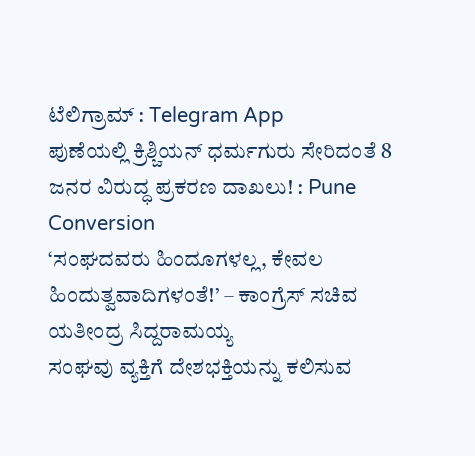ಟೆಲಿಗ್ರಾಮ್ : Telegram App
ಪುಣೆಯಲ್ಲಿ ಕ್ರಿಶ್ಚಿಯನ್ ಧರ್ಮಗುರು ಸೇರಿದಂತೆ 8 ಜನರ ವಿರುದ್ಧ ಪ್ರಕರಣ ದಾಖಲು! : Pune Conversion
‘ಸಂಘದವರು ಹಿಂದೂಗಳಲ್ಲ, ಕೇವಲ ಹಿಂದುತ್ವವಾದಿಗಳಂತೆ!’ – ಕಾಂಗ್ರೆಸ್ ಸಚಿವ ಯತೀಂದ್ರ ಸಿದ್ದರಾಮಯ್ಯ
ಸಂಘವು ವ್ಯಕ್ತಿಗೆ ದೇಶಭಕ್ತಿಯನ್ನು ಕಲಿಸುವ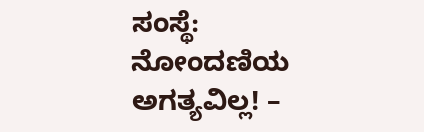ಸಂಸ್ಥೆ: ನೋಂದಣಿಯ ಅಗತ್ಯವಿಲ್ಲ! –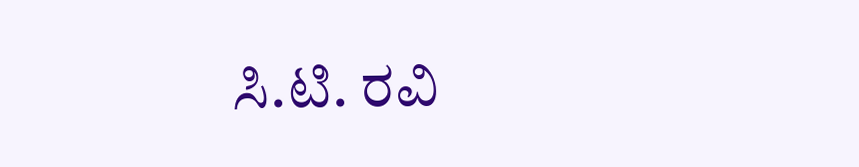ಸಿ.ಟಿ. ರವಿ